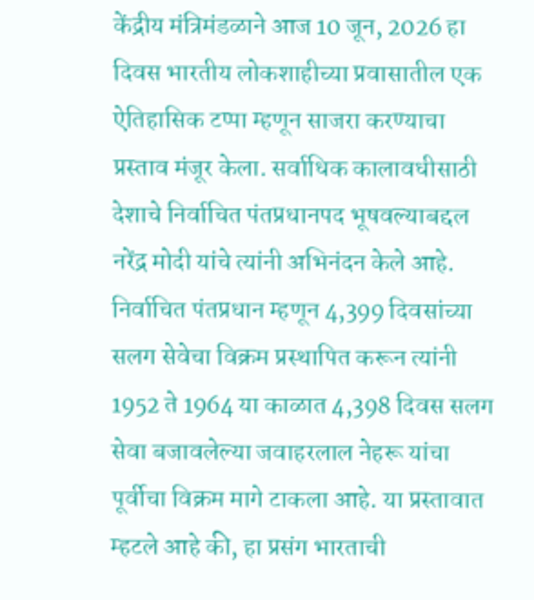केंद्रीय मंत्रिमंडळाने आज 10 जून, 2026 हा दिवस भारतीय लोकशाहीच्या प्रवासातील एक ऐतिहासिक टप्पा म्हणून साजरा करण्याचा प्रस्ताव मंजूर केला. सर्वाधिक कालावधीसाठी देशाचे निर्वाचित पंतप्रधानपद भूषवल्याबद्दल नरेंद्र मोदी यांचे त्यांनी अभिनंदन केले आहे. निर्वाचित पंतप्रधान म्हणून 4,399 दिवसांच्या सलग सेवेचा विक्रम प्रस्थापित करून त्यांनी 1952 ते 1964 या काळात 4,398 दिवस सलग सेवा बजावलेल्या जवाहरलाल नेहरू यांचा पूर्वीचा विक्रम मागे टाकला आहे. या प्रस्तावात म्हटले आहे की, हा प्रसंग भारताची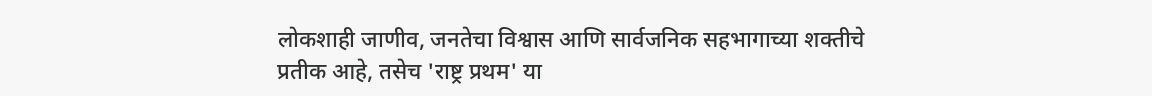लोकशाही जाणीव, जनतेचा विश्वास आणि सार्वजनिक सहभागाच्या शक्तीचे प्रतीक आहे, तसेच 'राष्ट्र प्रथम' या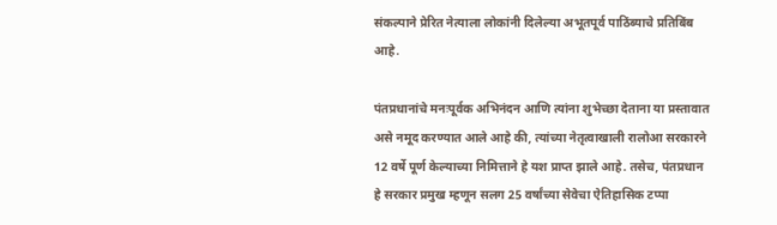संकल्पाने प्रेरित नेत्याला लोकांनी दिलेल्या अभूतपूर्व पाठिंब्याचे प्रतिबिंब आहे.

पंतप्रधानांचे मनःपूर्वक अभिनंदन आणि त्यांना शुभेच्छा देताना या प्रस्तावात असे नमूद करण्यात आले आहे की, त्यांच्या नेतृत्वाखाली रालोआ सरकारने 12 वर्षे पूर्ण केल्याच्या निमित्ताने हे यश प्राप्त झाले आहे. तसेच, पंतप्रधान हे सरकार प्रमुख म्हणून सलग 25 वर्षांच्या सेवेचा ऐतिहासिक टप्पा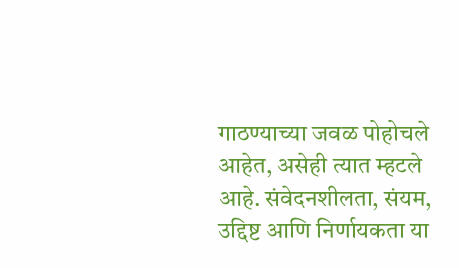गाठण्याच्या जवळ पोहोचले आहेत, असेही त्यात म्हटले आहे. संवेदनशीलता, संयम, उद्दिष्ट आणि निर्णायकता या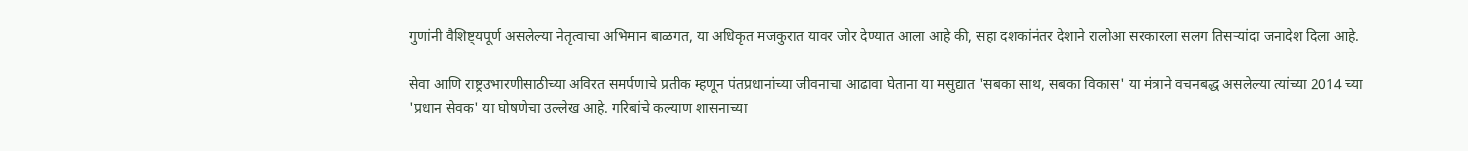गुणांनी वैशिष्ट्यपूर्ण असलेल्या नेतृत्वाचा अभिमान बाळगत, या अधिकृत मजकुरात यावर जोर देण्यात आला आहे की, सहा दशकांनंतर देशाने रालोआ सरकारला सलग तिसऱ्यांदा जनादेश दिला आहे.

सेवा आणि राष्ट्रउभारणीसाठीच्या अविरत समर्पणाचे प्रतीक म्हणून पंतप्रधानांच्या जीवनाचा आढावा घेताना या मसुद्यात 'सबका साथ, सबका विकास' या मंत्राने वचनबद्ध असलेल्या त्यांच्या 2014 च्या 'प्रधान सेवक' या घोषणेचा उल्लेख आहे. गरिबांचे कल्याण शासनाच्या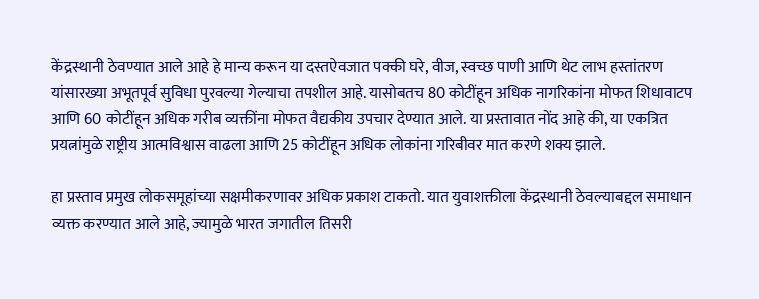केंद्रस्थानी ठेवण्यात आले आहे हे मान्य करून या दस्तऐवजात पक्की घरे, वीज, स्वच्छ पाणी आणि थेट लाभ हस्तांतरण यांसारख्या अभूतपूर्व सुविधा पुरवल्या गेल्याचा तपशील आहे. यासोबतच 80 कोटींहून अधिक नागरिकांना मोफत शिधावाटप आणि 60 कोटींहून अधिक गरीब व्यक्तींना मोफत वैद्यकीय उपचार देण्यात आले. या प्रस्तावात नोंद आहे की, या एकत्रित प्रयत्नांमुळे राष्ट्रीय आत्मविश्वास वाढला आणि 25 कोटींहून अधिक लोकांना गरिबीवर मात करणे शक्य झाले.

हा प्रस्ताव प्रमुख लोकसमूहांच्या सक्षमीकरणावर अधिक प्रकाश टाकतो. यात युवाशक्तीला केंद्रस्थानी ठेवल्याबद्दल‌ समाधान व्यक्त करण्यात आले आहे, ज्यामुळे भारत जगातील तिसरी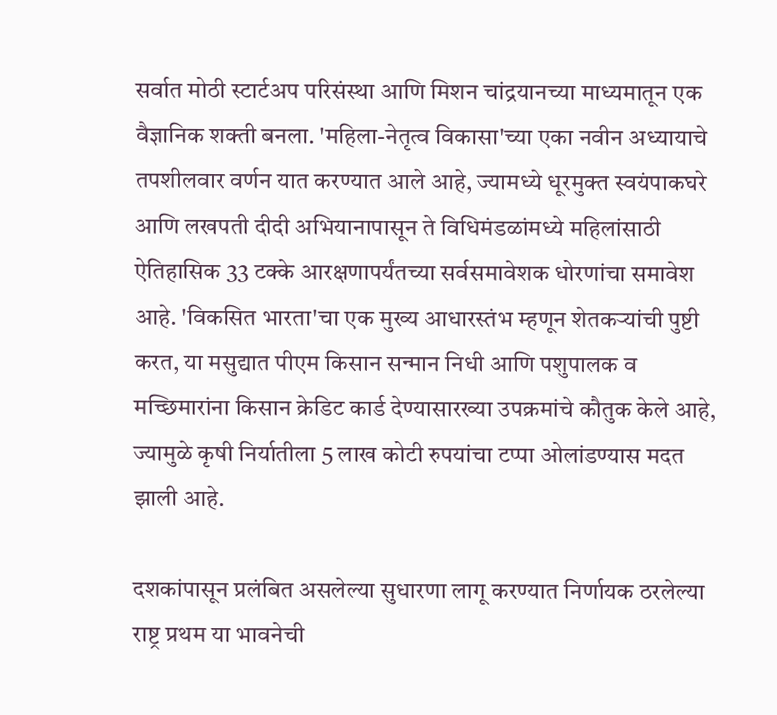सर्वात मोठी स्टार्टअप परिसंस्था आणि मिशन चांद्रयानच्या माध्यमातून एक वैज्ञानिक शक्ती बनला. 'महिला-नेतृत्व विकासा'च्या एका नवीन अध्यायाचे तपशीलवार वर्णन यात करण्यात आले आहे, ज्यामध्ये धूरमुक्त स्वयंपाकघरे आणि लखपती दीदी अभियानापासून ते विधिमंडळांमध्ये महिलांसाठी ऐतिहासिक 33 टक्के आरक्षणापर्यंतच्या सर्वसमावेशक धोरणांचा समावेश आहे. 'विकसित भारता'चा एक मुख्य आधारस्तंभ म्हणून शेतकऱ्यांची पुष्टी करत, या मसुद्यात पीएम किसान सन्मान निधी आणि पशुपालक व मच्छिमारांना किसान क्रेडिट कार्ड देण्यासारख्या उपक्रमांचे कौतुक केले आहे, ज्यामुळे कृषी निर्यातीला 5 लाख कोटी रुपयांचा टप्पा ओलांडण्यास मदत झाली आहे.

दशकांपासून प्रलंबित असलेल्या सुधारणा लागू करण्यात निर्णायक ठरलेल्या राष्ट्र प्रथम या भावनेची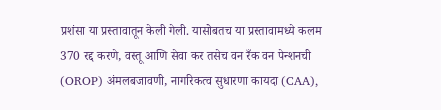प्रशंसा या प्रस्तावातून केली गेली. यासोबतच या प्रस्तावामध्ये कलम 370 रद्द करणे, वस्तू आणि सेवा कर तसेच वन रँक वन पेन्शनची (OROP) अंमलबजावणी, नागरिकत्व सुधारणा कायदा (CAA),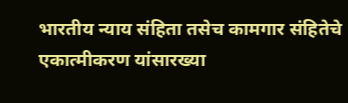भारतीय न्याय संहिता तसेच कामगार संहितेचे एकात्मीकरण यांसारख्या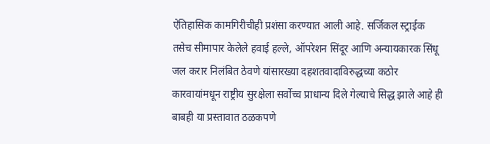ऐतिहासिक कामगिरीचीही प्रशंसा करण्यात आली आहे. सर्जिकल स्ट्राईक तसेच सीमापार केलेले हवाई हल्ले, ऑपरेशन सिंदूर आणि अन्यायकारक सिंधू जल करार निलंबित ठेवणे यांसारख्या दहशतवादाविरुद्धच्या कठोर कारवायांमधून राष्ट्रीय सुरक्षेला सर्वोच्च प्राधान्य दिले गेल्याचे सिद्ध झाले आहे ही बाबही या प्रस्तावात ठळकपणे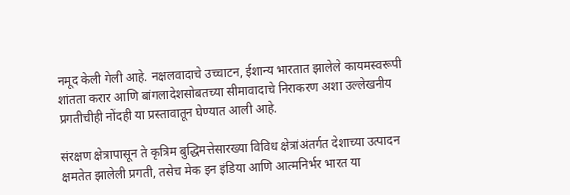नमूद केली गेली आहे. नक्षलवादाचे उच्चाटन, ईशान्य भारतात झालेले कायमस्वरूपी शांतता करार आणि बांगलादेशसोबतच्या सीमावादाचे निराकरण अशा उल्लेखनीय प्रगतीचीही नोंदही या प्रस्तावातून घेण्यात आली आहे.

संरक्षण क्षेत्रापासून ते कृत्रिम बुद्धिमत्तेसारख्या विविध क्षेत्रांअंतर्गत देशाच्या उत्पादन क्षमतेत झालेली प्रगती, तसेच मेक इन इंडिया आणि आत्मनिर्भर भारत या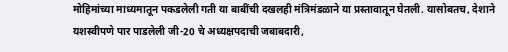मोहिमांच्या माध्यमातून पकडलेली गती या बाबींची दखलही मंत्रिमंडळाने या प्रस्तावातून घेतली. यासोबतच, देशाने यशस्वीपणे पार पाडलेली जी-20 चे अध्यक्षपदाची जबाबदारी,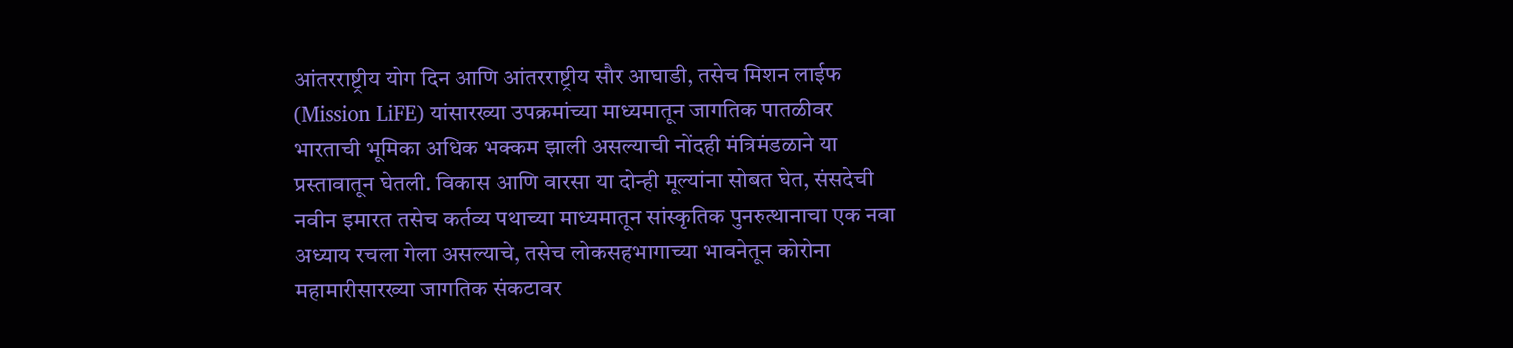आंतरराष्ट्रीय योग दिन आणि आंतरराष्ट्रीय सौर आघाडी, तसेच मिशन लाईफ (Mission LiFE) यांसारख्या उपक्रमांच्या माध्यमातून जागतिक पातळीवर भारताची भूमिका अधिक भक्कम झाली असल्याची नोंदही मंत्रिमंडळाने या प्रस्तावातून घेतली. विकास आणि वारसा या दोन्ही मूल्यांना सोबत घेत, संसदेची नवीन इमारत तसेच कर्तव्य पथाच्या माध्यमातून सांस्कृतिक पुनरुत्थानाचा एक नवा अध्याय रचला गेला असल्याचे, तसेच लोकसहभागाच्या भावनेतून कोरोना महामारीसारख्या जागतिक संकटावर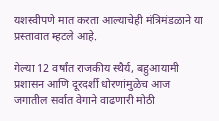यशस्वीपणे मात करता आल्याचेही मंत्रिमंडळाने या प्रस्तावात म्हटले आहे.

गेल्या 12 वर्षांत राजकीय स्थैर्य, बहुआयामी प्रशासन आणि दूरदर्शी धोरणांमुळेच आज जगातील सर्वात वेगाने वाढणारी मोठी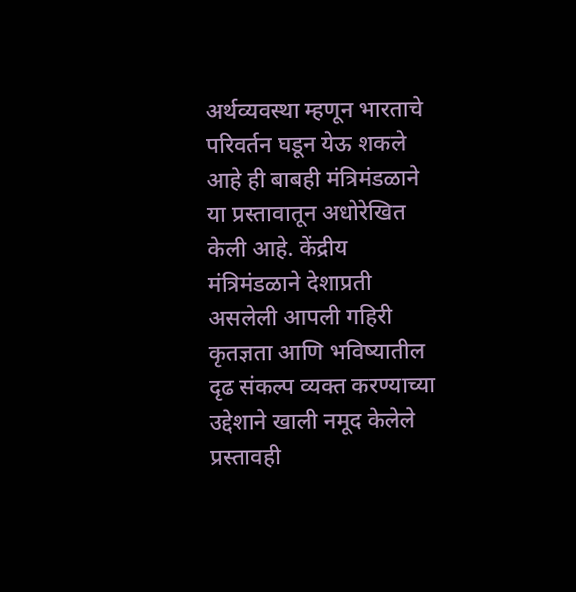अर्थव्यवस्था म्हणून भारताचे परिवर्तन घडून येऊ शकले आहे ही बाबही मंत्रिमंडळाने या प्रस्तावातून अधोरेखित केली आहे. केंद्रीय मंत्रिमंडळाने देशाप्रती असलेली आपली गहिरी कृतज्ञता आणि भविष्यातील दृढ संकल्प व्यक्त करण्याच्या उद्देशाने खाली नमूद केलेले प्रस्तावही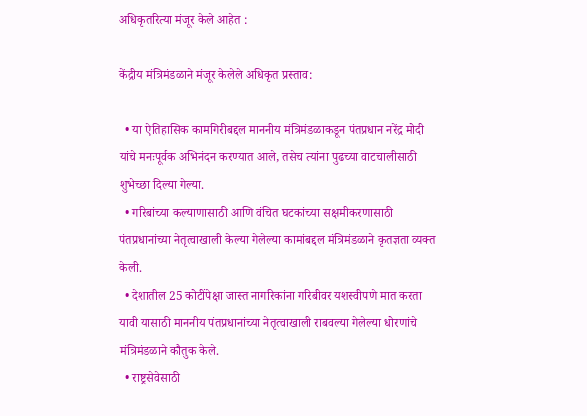अधिकृतरित्या मंजूर केले आहेत :

केंद्रीय मंत्रिमंडळाने मंजूर केलेले अधिकृत प्रस्ताव:

  • या ऐतिहासिक कामगिरीबद्दल माननीय मंत्रिमंडळाकडून पंतप्रधान नरेंद्र मोदी यांचे मनःपूर्वक अभिनंदन करण्यात आले, तसेच त्यांना पुढच्या वाटचालीसाठी शुभेच्छा दिल्या गेल्या.
  • गरिबांच्या कल्याणासाठी आणि वंचित घटकांच्या सक्षमीकरणासाठी पंतप्रधानांच्या नेतृत्वाखाली केल्या गेलेल्या कामांबद्दल मंत्रिमंडळाने कृतज्ञता व्यक्त केली.
  • देशातील 25 कोटींपेक्षा जास्त नागरिकांना गरिबीवर यशस्वीपणे मात करता यावी यासाठी माननीय पंतप्रधानांच्या नेतृत्वाखाली राबवल्या गेलेल्या धोरणांचे मंत्रिमंडळाने कौतुक केले.
  • राष्ट्रसेवेसाठी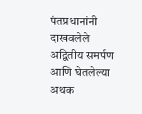पंतप्रधानांनी दाखवलेले अद्वितीय समर्पण आणि घेतलेल्या अथक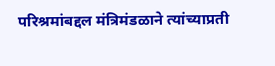परिश्रमांबद्दल मंत्रिमंडळाने त्यांच्याप्रती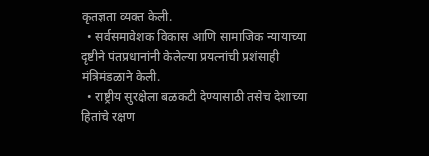कृतज्ञता व्यक्त केली.
  • सर्वसमावेशक विकास आणि सामाजिक न्यायाच्या दृष्टीने पंतप्रधानांनी केलेल्या प्रयत्नांची प्रशंसाही मंत्रिमंडळाने केली.
  • राष्ट्रीय सुरक्षेला बळकटी देण्यासाठी तसेच देशाच्या हितांचे रक्षण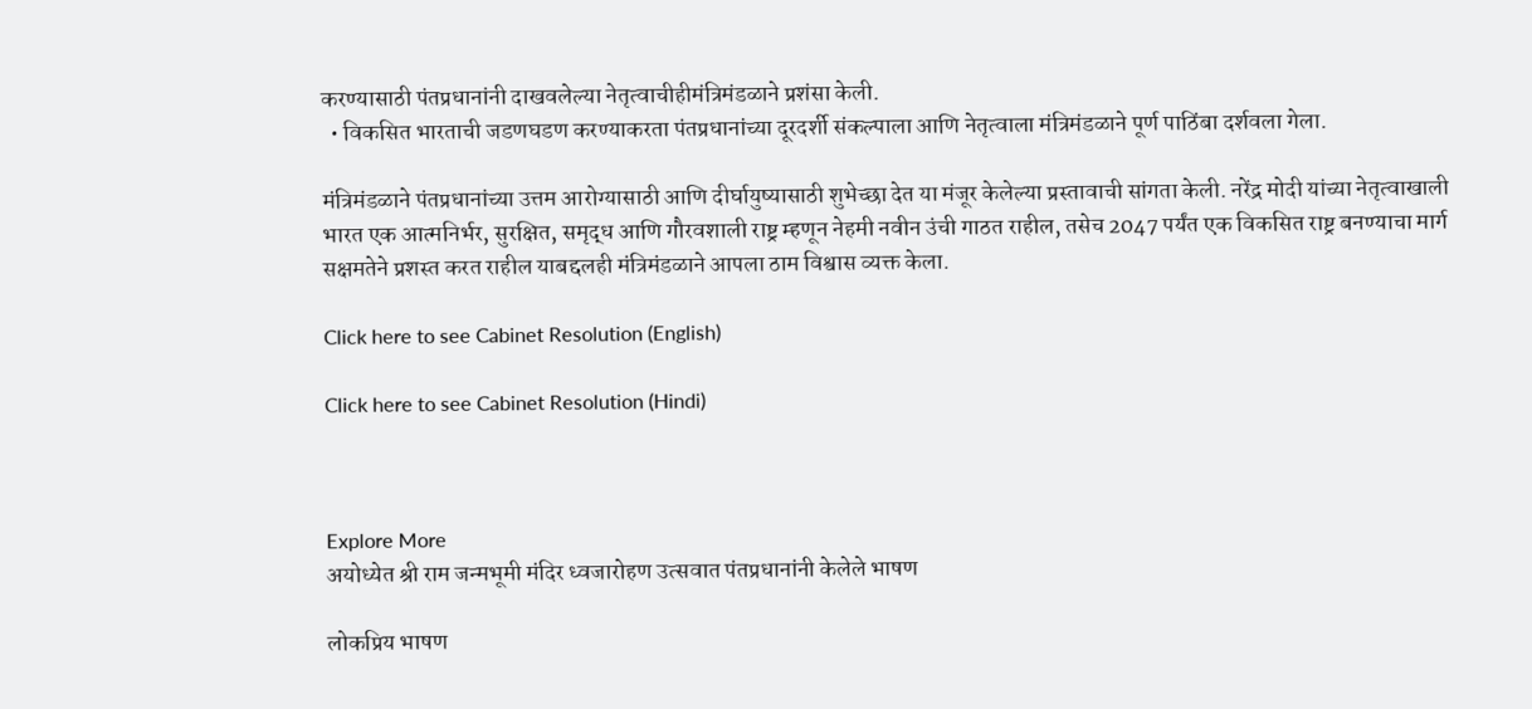करण्यासाठी पंतप्रधानांनी दाखवलेल्या नेतृत्वाचीहीमंत्रिमंडळाने प्रशंसा केली.
  • विकसित भारताची जडणघडण करण्याकरता पंतप्रधानांच्या दूरदर्शी संकल्पाला आणि नेतृत्वाला मंत्रिमंडळाने पूर्ण पाठिंबा दर्शवला गेला.

मंत्रिमंडळाने पंतप्रधानांच्या उत्तम आरोग्यासाठी आणि दीर्घायुष्यासाठी शुभेच्छा देत या मंजूर केलेल्या प्रस्तावाची सांगता केली. नरेंद्र मोदी यांच्या नेतृत्वाखाली भारत एक आत्मनिर्भर, सुरक्षित, समृद्ध आणि गौरवशाली राष्ट्र म्हणून नेहमी नवीन उंची गाठत राहील, तसेच 2047 पर्यंत एक विकसित राष्ट्र बनण्याचा मार्ग सक्षमतेने प्रशस्त करत राहील याबद्दलही मंत्रिमंडळाने आपला ठाम विश्वास व्यक्त केला.

Click here to see Cabinet Resolution (English)

Click here to see Cabinet Resolution (Hindi)



Explore More
अयोध्येत श्री राम जन्मभूमी मंदिर ध्वजारोहण उत्सवात पंतप्रधानांनी केलेले भाषण

लोकप्रिय भाषण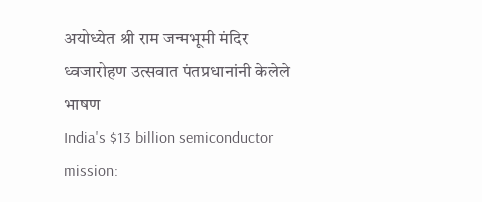अयोध्येत श्री राम जन्मभूमी मंदिर ध्वजारोहण उत्सवात पंतप्रधानांनी केलेले भाषण
India's $13 billion semiconductor mission: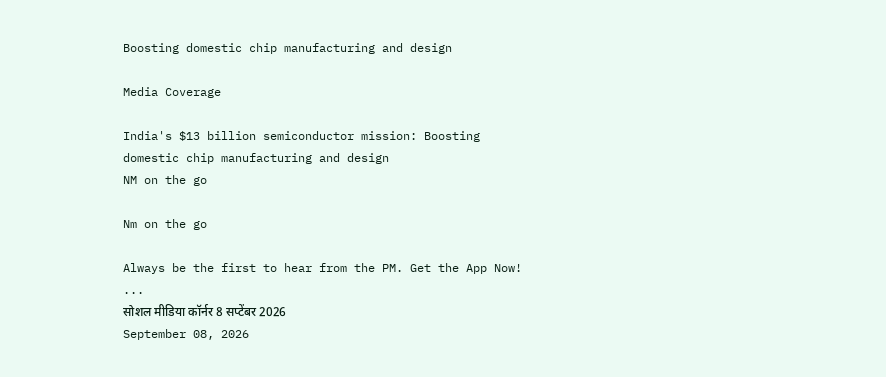Boosting domestic chip manufacturing and design

Media Coverage

India's $13 billion semiconductor mission: Boosting domestic chip manufacturing and design
NM on the go

Nm on the go

Always be the first to hear from the PM. Get the App Now!
...
सोशल मीडिया कॉर्नर 8 सप्टेंबर 2026
September 08, 2026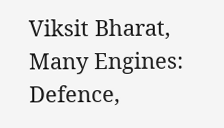Viksit Bharat, Many Engines: Defence,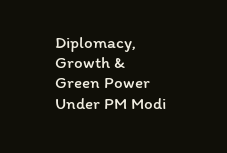Diplomacy, Growth & Green Power Under PM Modi